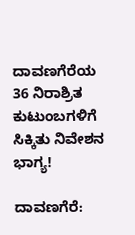ದಾವಣಗೆರೆಯ 36 ನಿರಾಶ್ರಿತ ಕುಟುಂಬಗಳಿಗೆ ಸಿಕ್ಕಿತು ನಿವೇಶನ ಭಾಗ್ಯ!

ದಾವಣಗೆರೆ: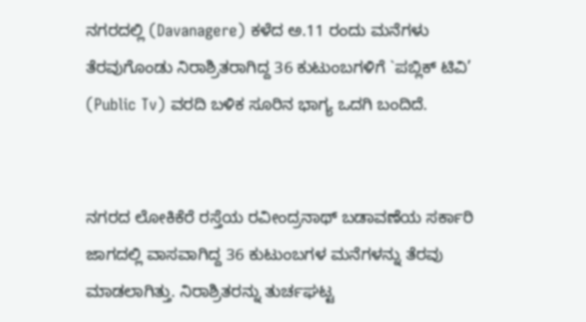ನಗರದಲ್ಲಿ (Davanagere) ಕಳೆದ ಅ.11 ರಂದು ಮನೆಗಳು ತೆರವುಗೊಂಡು ನಿರಾಶ್ರಿತರಾಗಿದ್ದ 36 ಕುಟುಂಬಗಳಿಗೆ `ಪಬ್ಲಿಕ್ ಟಿವಿ’ (Public Tv) ವರದಿ ಬಳಿಕ ಸೂರಿನ ಭಾಗ್ಯ ಒದಗಿ ಬಂದಿದೆ.


ನಗರದ ಲೋಕಿಕೆರೆ ರಸ್ತೆಯ ರವೀಂದ್ರನಾಥ್ ಬಡಾವಣೆಯ ಸರ್ಕಾರಿ ಜಾಗದಲ್ಲಿ ವಾಸವಾಗಿದ್ದ 36 ಕುಟುಂಬಗಳ ಮನೆಗಳನ್ನು ತೆರವು ಮಾಡಲಾಗಿತ್ತು. ನಿರಾಶ್ರಿತರನ್ನು ತುರ್ಚಘಟ್ಟ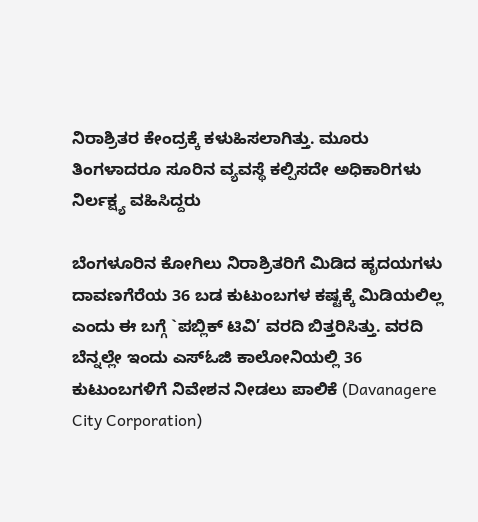ನಿರಾಶ್ರಿತರ ಕೇಂದ್ರಕ್ಕೆ ಕಳುಹಿಸಲಾಗಿತ್ತು. ಮೂರು ತಿಂಗಳಾದರೂ ಸೂರಿನ ವ್ಯವಸ್ಥೆ ಕಲ್ಪಿಸದೇ ಅಧಿಕಾರಿಗಳು ನಿರ್ಲಕ್ಷ್ಯ ವಹಿಸಿದ್ದರು

ಬೆಂಗಳೂರಿನ ಕೋಗಿಲು ನಿರಾಶ್ರಿತರಿಗೆ ಮಿಡಿದ ಹೃದಯಗಳು ದಾವಣಗೆರೆಯ 36 ಬಡ ಕುಟುಂಬಗಳ ಕಷ್ಟಕ್ಕೆ ಮಿಡಿಯಲಿಲ್ಲ ಎಂದು ಈ ಬಗ್ಗೆ `ಪಬ್ಲಿಕ್ ಟಿವಿ’ ವರದಿ ಬಿತ್ತರಿಸಿತ್ತು. ವರದಿ ಬೆನ್ನಲ್ಲೇ ಇಂದು ಎಸ್ಓಜಿ ಕಾಲೋನಿಯಲ್ಲಿ 36 ಕುಟುಂಬಗಳಿಗೆ ನಿವೇಶನ ನೀಡಲು ಪಾಲಿಕೆ (Davanagere City Corporation)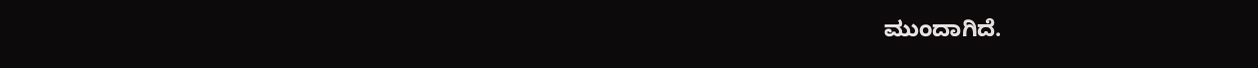ಮುಂದಾಗಿದೆ.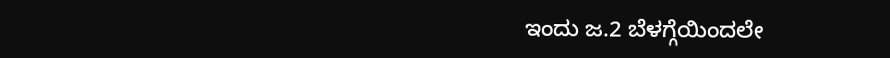ಇಂದು ಜ.2 ಬೆಳಗ್ಗೆಯಿಂದಲೇ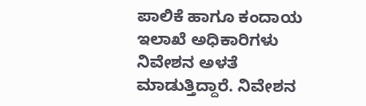ಪಾಲಿಕೆ ಹಾಗೂ ಕಂದಾಯ ಇಲಾಖೆ ಅಧಿಕಾರಿಗಳು ನಿವೇಶನ ಅಳತೆ ಮಾಡುತ್ತಿದ್ದಾರೆ. ನಿವೇಶನ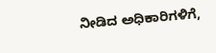ನೀಡಿದ ಅಧಿಕಾರಿಗಳಿಗೆ,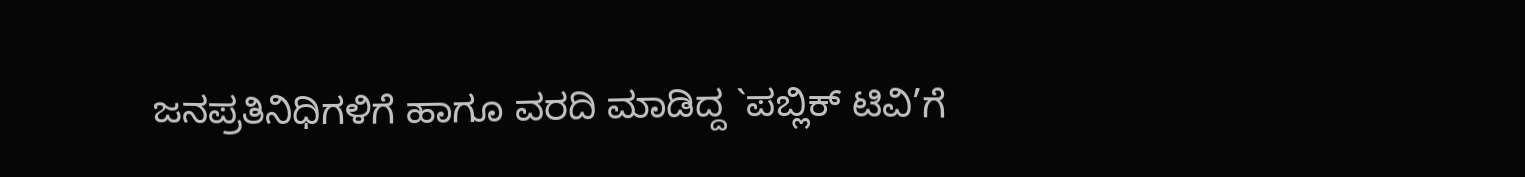ಜನಪ್ರತಿನಿಧಿಗಳಿಗೆ ಹಾಗೂ ವರದಿ ಮಾಡಿದ್ದ `ಪಬ್ಲಿಕ್ ಟಿವಿ’ಗೆ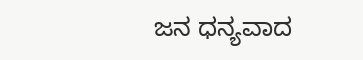ಜನ ಧನ್ಯವಾದ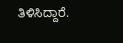ತಿಳಿಸಿದ್ದಾರೆ.